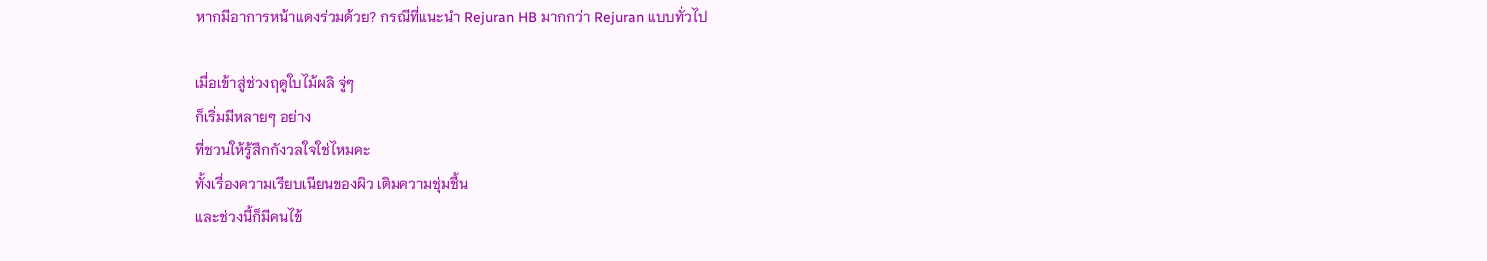หากมีอาการหน้าแดงร่วมด้วย? กรณีที่แนะนำ Rejuran HB มากกว่า Rejuran แบบทั่วไป

เมื่อเข้าสู่ช่วงฤดูใบไม้ผลิ จู่ๆ
ก็เริ่มมีหลายๆ อย่าง
ที่ชวนให้รู้สึกกังวลใจใช่ไหมคะ
ทั้งเรื่องความเรียบเนียนของผิว เติมความชุ่มชื้น
และช่วงนี้ก็มีคนไข้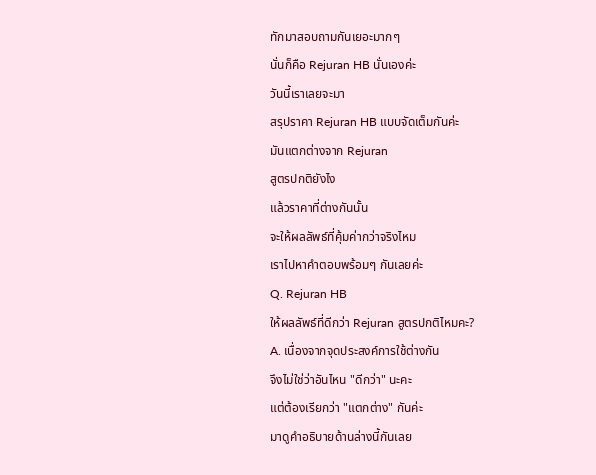ทักมาสอบถามกันเยอะมากๆ
นั่นก็คือ Rejuran HB นั่นเองค่ะ
วันนี้เราเลยจะมา
สรุปราคา Rejuran HB แบบจัดเต็มกันค่ะ
มันแตกต่างจาก Rejuran
สูตรปกติยังไง
แล้วราคาที่ต่างกันนั้น
จะให้ผลลัพธ์ที่คุ้มค่ากว่าจริงไหม
เราไปหาคำตอบพร้อมๆ กันเลยค่ะ
Q. Rejuran HB
ให้ผลลัพธ์ที่ดีกว่า Rejuran สูตรปกติไหมคะ?
A. เนื่องจากจุดประสงค์การใช้ต่างกัน
จึงไม่ใช่ว่าอันไหน "ดีกว่า" นะคะ
แต่ต้องเรียกว่า "แตกต่าง" กันค่ะ
มาดูคำอธิบายด้านล่างนี้กันเลย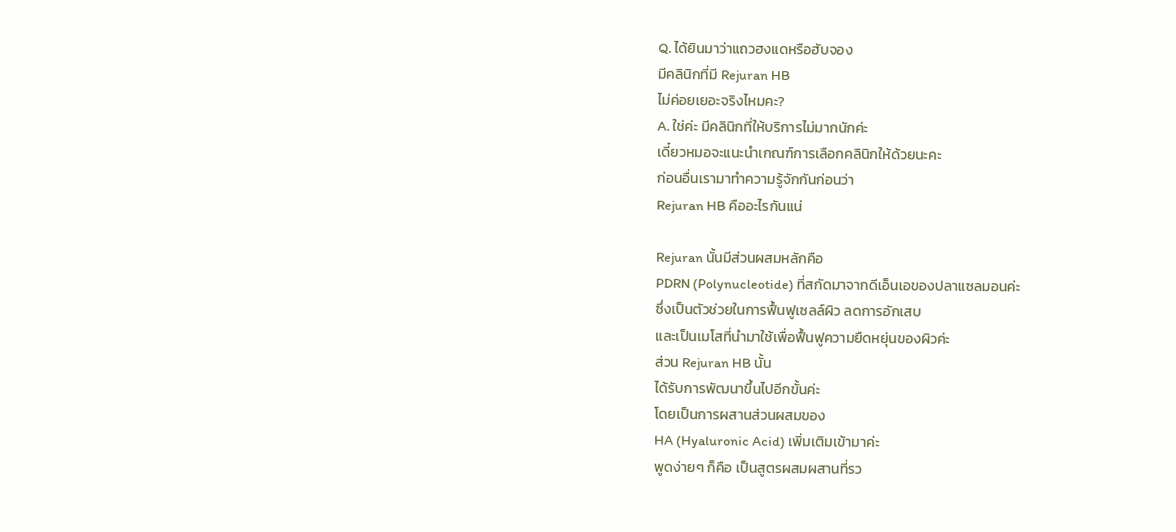Q. ได้ยินมาว่าแถวฮงแดหรือฮับจอง
มีคลินิกที่มี Rejuran HB
ไม่ค่อยเยอะจริงไหมคะ?
A. ใช่ค่ะ มีคลินิกที่ให้บริการไม่มากนักค่ะ
เดี๋ยวหมอจะแนะนำเกณฑ์การเลือกคลินิกให้ด้วยนะคะ
ก่อนอื่นเรามาทำความรู้จักกันก่อนว่า
Rejuran HB คืออะไรกันแน่

Rejuran นั้นมีส่วนผสมหลักคือ
PDRN (Polynucleotide) ที่สกัดมาจากดีเอ็นเอของปลาแซลมอนค่ะ
ซึ่งเป็นตัวช่วยในการฟื้นฟูเซลล์ผิว ลดการอักเสบ
และเป็นเมโสที่นำมาใช้เพื่อฟื้นฟูความยืดหยุ่นของผิวค่ะ
ส่วน Rejuran HB นั้น
ได้รับการพัฒนาขึ้นไปอีกขั้นค่ะ
โดยเป็นการผสานส่วนผสมของ
HA (Hyaluronic Acid) เพิ่มเติมเข้ามาค่ะ
พูดง่ายๆ ก็คือ เป็นสูตรผสมผสานที่รว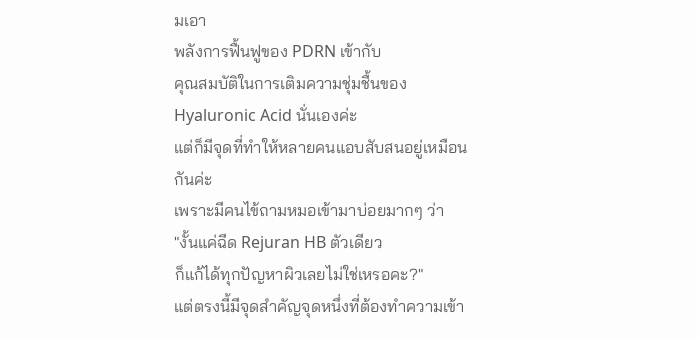มเอา
พลังการฟื้นฟูของ PDRN เข้ากับ
คุณสมบัติในการเติมความชุ่มชื้นของ Hyaluronic Acid นั่นเองค่ะ
แต่ก็มีจุดที่ทำให้หลายคนแอบสับสนอยู่เหมือนกันค่ะ
เพราะมีคนไข้ถามหมอเข้ามาบ่อยมากๆ ว่า
"งั้นแค่ฉีด Rejuran HB ตัวเดียว
ก็แก้ได้ทุกปัญหาผิวเลยไม่ใช่เหรอคะ?"
แต่ตรงนี้มีจุดสำคัญจุดหนึ่งที่ต้องทำความเข้า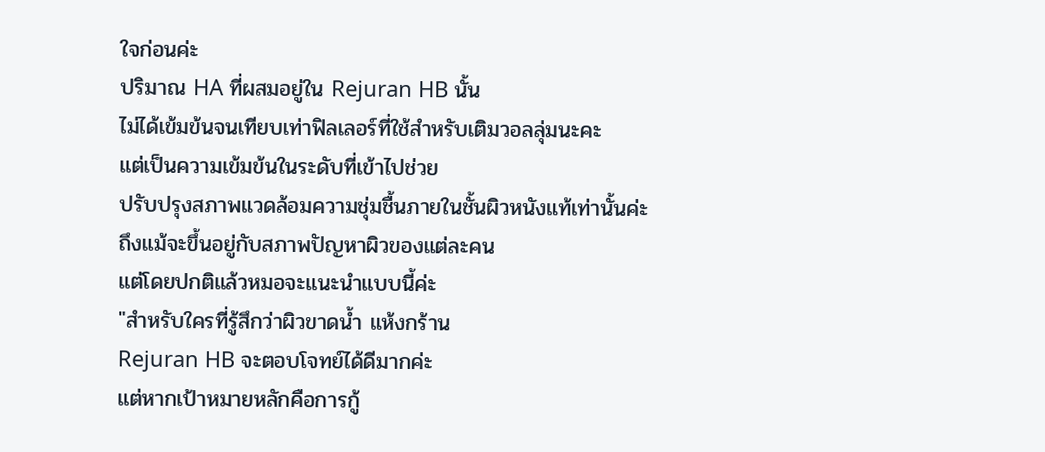ใจก่อนค่ะ
ปริมาณ HA ที่ผสมอยู่ใน Rejuran HB นั้น
ไม่ได้เข้มข้นจนเทียบเท่าฟิลเลอร์ที่ใช้สำหรับเติมวอลลุ่มนะคะ
แต่เป็นความเข้มข้นในระดับที่เข้าไปช่วย
ปรับปรุงสภาพแวดล้อมความชุ่มชื้นภายในชั้นผิวหนังแท้เท่านั้นค่ะ
ถึงแม้จะขึ้นอยู่กับสภาพปัญหาผิวของแต่ละคน
แต่โดยปกติแล้วหมอจะแนะนำแบบนี้ค่ะ
"สำหรับใครที่รู้สึกว่าผิวขาดน้ำ แห้งกร้าน
Rejuran HB จะตอบโจทย์ได้ดีมากค่ะ
แต่หากเป้าหมายหลักคือการกู้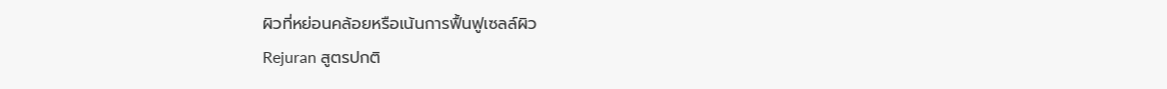ผิวที่หย่อนคล้อยหรือเน้นการฟื้นฟูเซลล์ผิว
Rejuran สูตรปกติ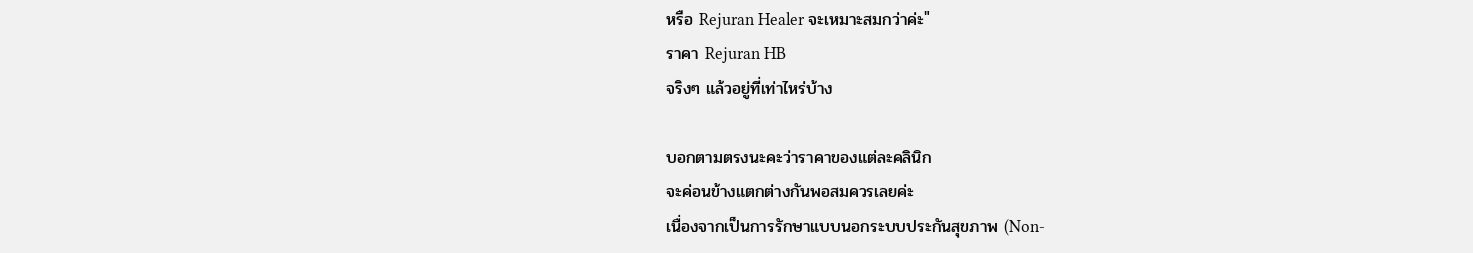หรือ Rejuran Healer จะเหมาะสมกว่าค่ะ"
ราคา Rejuran HB
จริงๆ แล้วอยู่ที่เท่าไหร่บ้าง

บอกตามตรงนะคะว่าราคาของแต่ละคลินิก
จะค่อนข้างแตกต่างกันพอสมควรเลยค่ะ
เนื่องจากเป็นการรักษาแบบนอกระบบประกันสุขภาพ (Non-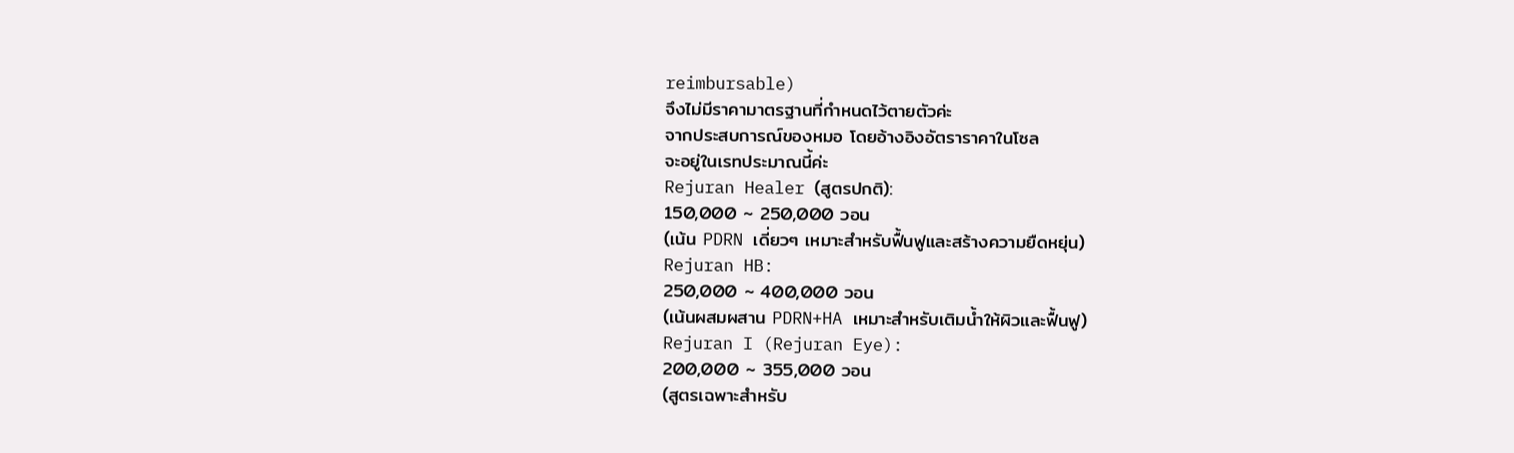reimbursable)
จึงไม่มีราคามาตรฐานที่กำหนดไว้ตายตัวค่ะ
จากประสบการณ์ของหมอ โดยอ้างอิงอัตราราคาในโซล
จะอยู่ในเรทประมาณนี้ค่ะ
Rejuran Healer (สูตรปกติ):
150,000 ~ 250,000 วอน
(เน้น PDRN เดี่ยวๆ เหมาะสำหรับฟื้นฟูและสร้างความยืดหยุ่น)
Rejuran HB:
250,000 ~ 400,000 วอน
(เน้นผสมผสาน PDRN+HA เหมาะสำหรับเติมน้ำให้ผิวและฟื้นฟู)
Rejuran I (Rejuran Eye):
200,000 ~ 355,000 วอน
(สูตรเฉพาะสำหรับ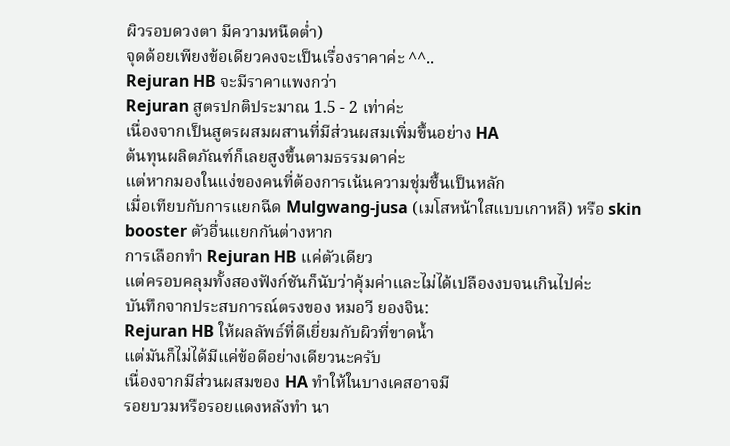ผิวรอบดวงตา มีความหนืดต่ำ)
จุดด้อยเพียงข้อเดียวคงจะเป็นเรื่องราคาค่ะ ^^..
Rejuran HB จะมีราคาแพงกว่า
Rejuran สูตรปกติประมาณ 1.5 - 2 เท่าค่ะ
เนื่องจากเป็นสูตรผสมผสานที่มีส่วนผสมเพิ่มขึ้นอย่าง HA
ต้นทุนผลิตภัณฑ์ก็เลยสูงขึ้นตามธรรมดาค่ะ
แต่หากมองในแง่ของคนที่ต้องการเน้นความชุ่มชื้นเป็นหลัก
เมื่อเทียบกับการแยกฉีด Mulgwang-jusa (เมโสหน้าใสแบบเกาหลี) หรือ skin booster ตัวอื่นแยกกันต่างหาก
การเลือกทำ Rejuran HB แค่ตัวเดียว
แต่ครอบคลุมทั้งสองฟังก์ชันก็นับว่าคุ้มค่าและไม่ได้เปลืองงบจนเกินไปค่ะ
บันทึกจากประสบการณ์ตรงของ หมอวี ยองจิน:
Rejuran HB ให้ผลลัพธ์ที่ดีเยี่ยมกับผิวที่ขาดน้ำ
แต่มันก็ไม่ได้มีแค่ข้อดีอย่างเดียวนะครับ
เนื่องจากมีส่วนผสมของ HA ทำให้ในบางเคสอาจมี
รอยบวมหรือรอยแดงหลังทำ นา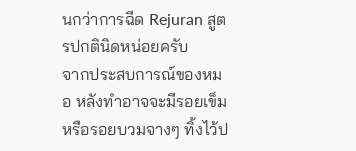นกว่าการฉีด Rejuran สูตรปกตินิดหน่อยครับ
จากประสบการณ์ของหมอ หลังทำอาจจะมีรอยเข็ม
หรือรอยบวมจางๆ ทิ้งไว้ป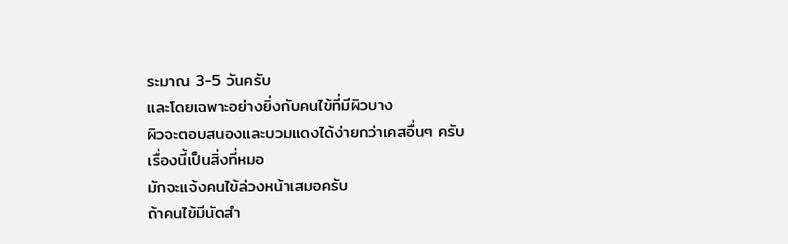ระมาณ 3-5 วันครับ
และโดยเฉพาะอย่างยิ่งกับคนไข้ที่มีผิวบาง
ผิวจะตอบสนองและบวมแดงได้ง่ายกว่าเคสอื่นๆ ครับ
เรื่องนี้เป็นสิ่งที่หมอ
มักจะแจ้งคนไข้ล่วงหน้าเสมอครับ
ถ้าคนไข้มีนัดสำ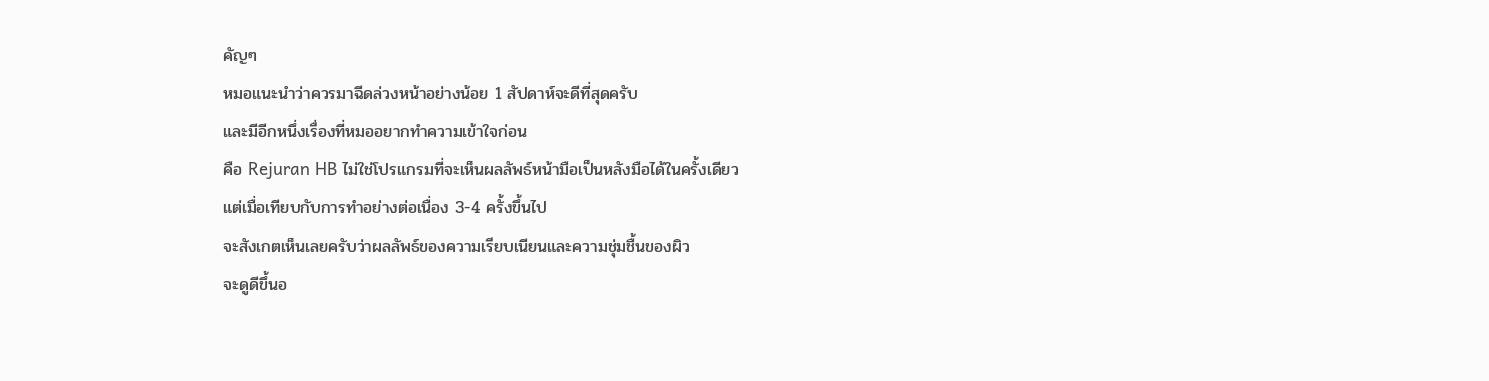คัญๆ
หมอแนะนำว่าควรมาฉีดล่วงหน้าอย่างน้อย 1 สัปดาห์จะดีที่สุดครับ
และมีอีกหนึ่งเรื่องที่หมออยากทำความเข้าใจก่อน
คือ Rejuran HB ไม่ใช่โปรแกรมที่จะเห็นผลลัพธ์หน้ามือเป็นหลังมือได้ในครั้งเดียว
แต่เมื่อเทียบกับการทำอย่างต่อเนื่อง 3-4 ครั้งขึ้นไป
จะสังเกตเห็นเลยครับว่าผลลัพธ์ของความเรียบเนียนและความชุ่มชื้นของผิว
จะดูดีขึ้นอ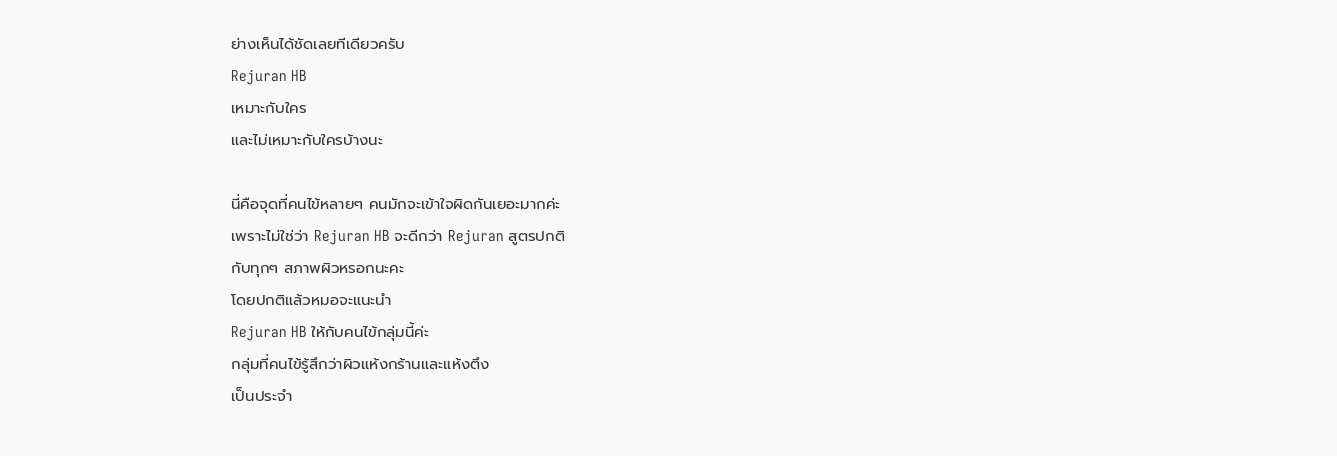ย่างเห็นได้ชัดเลยทีเดียวครับ
Rejuran HB
เหมาะกับใคร
และไม่เหมาะกับใครบ้างนะ

นี่คือจุดที่คนไข้หลายๆ คนมักจะเข้าใจผิดกันเยอะมากค่ะ
เพราะไม่ใช่ว่า Rejuran HB จะดีกว่า Rejuran สูตรปกติ
กับทุกๆ สภาพผิวหรอกนะคะ
โดยปกติแล้วหมอจะแนะนำ
Rejuran HB ให้กับคนไข้กลุ่มนี้ค่ะ
กลุ่มที่คนไข้รู้สึกว่าผิวแห้งกร้านและแห้งตึง
เป็นประจำ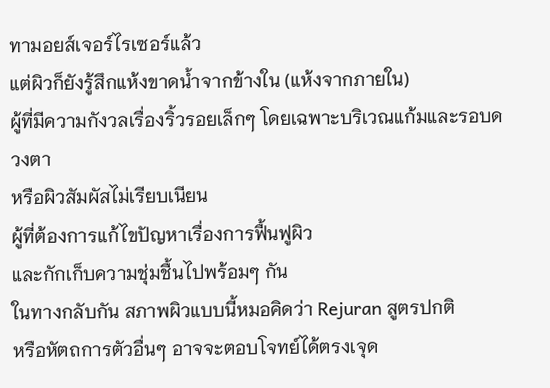ทามอยส์เจอร์ไรเซอร์แล้ว
แต่ผิวก็ยังรู้สึกแห้งขาดน้ำจากข้างใน (แห้งจากภายใน)
ผู้ที่มีความกังวลเรื่องริ้วรอยเล็กๆ โดยเฉพาะบริเวณแก้มและรอบดวงตา
หรือผิวสัมผัสไม่เรียบเนียน
ผู้ที่ต้องการแก้ไขปัญหาเรื่องการฟื้นฟูผิว
และกักเก็บความชุ่มชื้นไปพร้อมๆ กัน
ในทางกลับกัน สภาพผิวแบบนี้หมอคิดว่า Rejuran สูตรปกติ
หรือหัตถการตัวอื่นๆ อาจจะตอบโจทย์ได้ตรงเจุด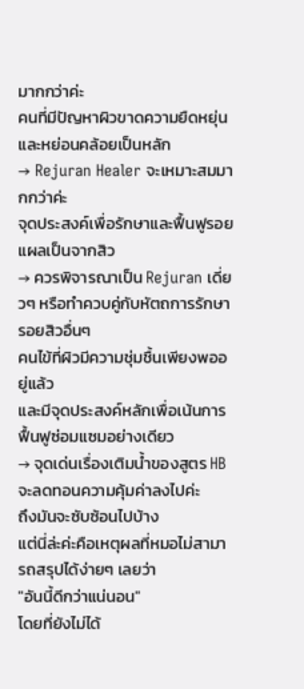มากกว่าค่ะ
คนที่มีปัญหาผิวขาดความยืดหยุ่นและหย่อนคล้อยเป็นหลัก
→ Rejuran Healer จะเหมาะสมมากกว่าค่ะ
จุดประสงค์เพื่อรักษาและฟื้นฟูรอยแผลเป็นจากสิว
→ ควรพิจารณาเป็น Rejuran เดี่ยวๆ หรือทำควบคู่กับหัตถการรักษารอยสิวอื่นๆ
คนไข้ที่ผิวมีความชุ่มชื้นเพียงพออยู่แล้ว
และมีจุดประสงค์หลักเพื่อเน้นการฟื้นฟูซ่อมแซมอย่างเดียว
→ จุดเด่นเรื่องเติมน้ำของสูตร HB จะลดทอนความคุ้มค่าลงไปค่ะ
ถึงมันจะซับซ้อนไปบ้าง
แต่นี่ล่ะค่ะคือเหตุผลที่หมอไม่สามารถสรุปได้ง่ายๆ เลยว่า
"อันนี้ดีกว่าแน่นอน"
โดยที่ยังไม่ได้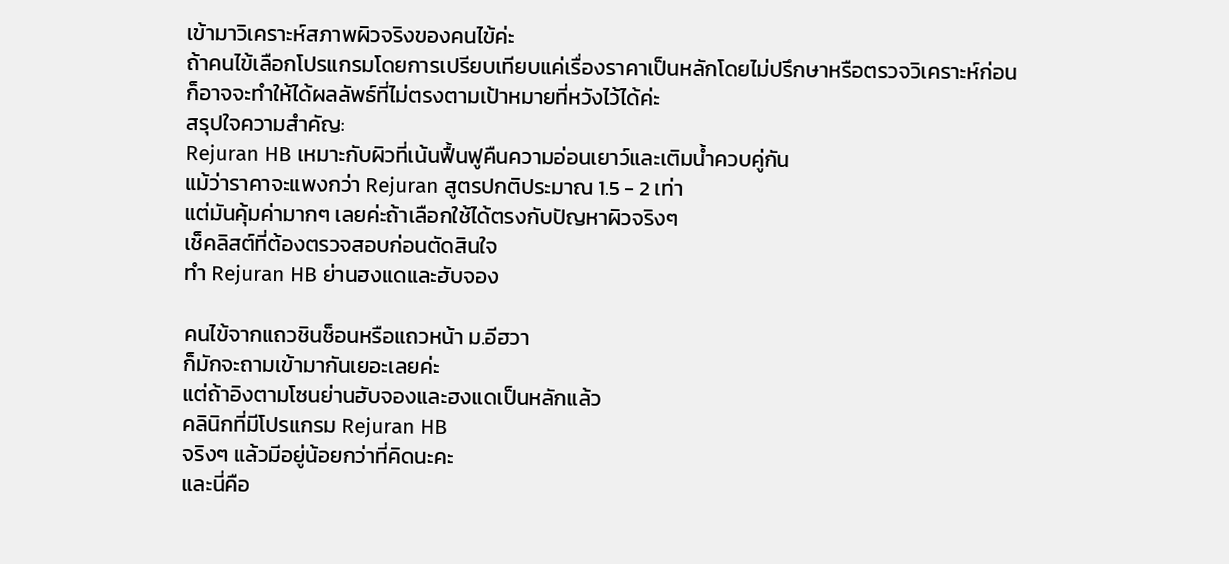เข้ามาวิเคราะห์สภาพผิวจริงของคนไข้ค่ะ
ถ้าคนไข้เลือกโปรแกรมโดยการเปรียบเทียบแค่เรื่องราคาเป็นหลักโดยไม่ปรึกษาหรือตรวจวิเคราะห์ก่อน
ก็อาจจะทำให้ได้ผลลัพธ์ที่ไม่ตรงตามเป้าหมายที่หวังไว้ได้ค่ะ
สรุปใจความสำคัญ:
Rejuran HB เหมาะกับผิวที่เน้นฟื้นฟูคืนความอ่อนเยาว์และเติมน้ำควบคู่กัน
แม้ว่าราคาจะแพงกว่า Rejuran สูตรปกติประมาณ 1.5 - 2 เท่า
แต่มันคุ้มค่ามากๆ เลยค่ะถ้าเลือกใช้ได้ตรงกับปัญหาผิวจริงๆ
เช็คลิสต์ที่ต้องตรวจสอบก่อนตัดสินใจ
ทำ Rejuran HB ย่านฮงแดและฮับจอง

คนไข้จากแถวชินช็อนหรือแถวหน้า ม.อีฮวา
ก็มักจะถามเข้ามากันเยอะเลยค่ะ
แต่ถ้าอิงตามโซนย่านฮับจองและฮงแดเป็นหลักแล้ว
คลินิกที่มีโปรแกรม Rejuran HB
จริงๆ แล้วมีอยู่น้อยกว่าที่คิดนะคะ
และนี่คือ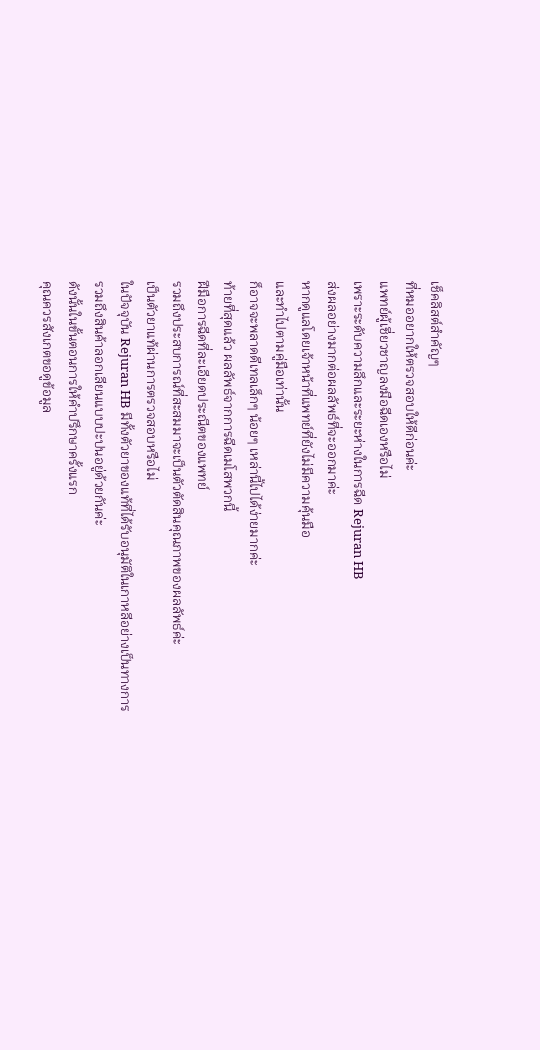เช็คลิสต์สำคัญๆ
ที่หมออยากให้ตรวจสอบให้ดีก่อนค่ะ
แพทย์ผู้เชี่ยวชาญลงมือฉีดเองหรือไม่
เพราะระดับความลึกและระยะห่างในการฉีด Rejuran HB
ส่งผลอย่างมากต่อผลลัพธ์ที่จะออกมาค่ะ
หากดูแลโดยเจ้าหน้าที่แพทย์ที่ยังไม่มีความคุ้นมือ
และทำไปตามคู่มือเท่านั้น
ก็อาจจะพลาดดีเทลเล็กๆ น้อยๆ เหล่านี้ไปได้ง่ายมากค่ะ
ท้ายที่สุดแล้ว ผลลัพธ์จากการฉีดเมโสพวกนี้
ฝีมือการฉีดที่ละเอียดประณีตของแพทย์
รวมถึงประสบการณ์ที่สะสมมาจะเป็นตัวตัดสินคุณภาพของผลลัพธ์ค่ะ
เป็นตัวยาแท้ผ่านการตรวจสอบหรือไม่
ในปัจจุบัน Rejuran HB มีทั้งตัวยาของแท้ที่ได้รับอนุมัติในเกาหลีอย่างเป็นทางการ
รวมถึงสินค้าลอกเลียนแบบปะปนอยู่ด้วยกันค่ะ
ดังนั้นในขั้นตอนการให้คำปรึกษาครั้งแรก
คุณควรสังเกตขอดูข้อมูล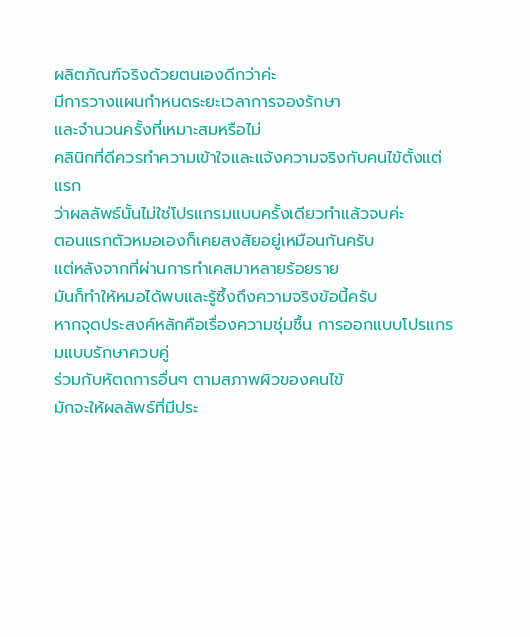ผลิตภัณฑ์จริงด้วยตนเองดีกว่าค่ะ
มีการวางแผนกำหนดระยะเวลาการจองรักษา
และจำนวนครั้งที่เหมาะสมหรือไม่
คลินิกที่ดีควรทำความเข้าใจและแจ้งความจริงกับคนไข้ตั้งแต่แรก
ว่าผลลัพธ์นั้นไม่ใช่โปรแกรมแบบครั้งเดียวทำแล้วจบค่ะ
ตอนแรกตัวหมอเองก็เคยสงสัยอยู่เหมือนกันครับ
แต่หลังจากที่ผ่านการทำเคสมาหลายร้อยราย
มันก็ทำให้หมอได้พบและรู้ซึ้งถึงความจริงข้อนี้ครับ
หากจุดประสงค์หลักคือเรื่องความชุ่มชื้น การออกแบบโปรแกรมแบบรักษาควบคู่
ร่วมกับหัตถการอื่นๆ ตามสภาพผิวของคนไข้
มักจะให้ผลลัพธ์ที่มีประ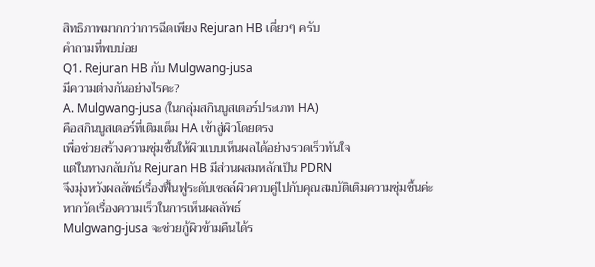สิทธิภาพมากกว่าการฉีดเพียง Rejuran HB เดี่ยวๆ ครับ
คำถามที่พบบ่อย
Q1. Rejuran HB กับ Mulgwang-jusa
มีความต่างกันอย่างไรคะ?
A. Mulgwang-jusa (ในกลุ่มสกินบูสเตอร์ประเภท HA)
คือสกินบูสเตอร์ที่เติมเต็ม HA เข้าสู่ผิวโดยตรง
เพื่อช่วยสร้างความชุ่มชื้นให้ผิวแบบเห็นผลได้อย่างรวดเร็วทันใจ
แต่ในทางกลับกัน Rejuran HB มีส่วนผสมหลักเป็น PDRN
จึงมุ่งหวังผลลัพธ์เรื่องฟื้นฟูระดับเซลล์ผิวควบคู่ไปกับคุณสมบัติเติมความชุ่มชื้นค่ะ
หากวัดเรื่องความเร็วในการเห็นผลลัพธ์
Mulgwang-jusa จะช่วยกู้ผิวข้ามคืนได้ร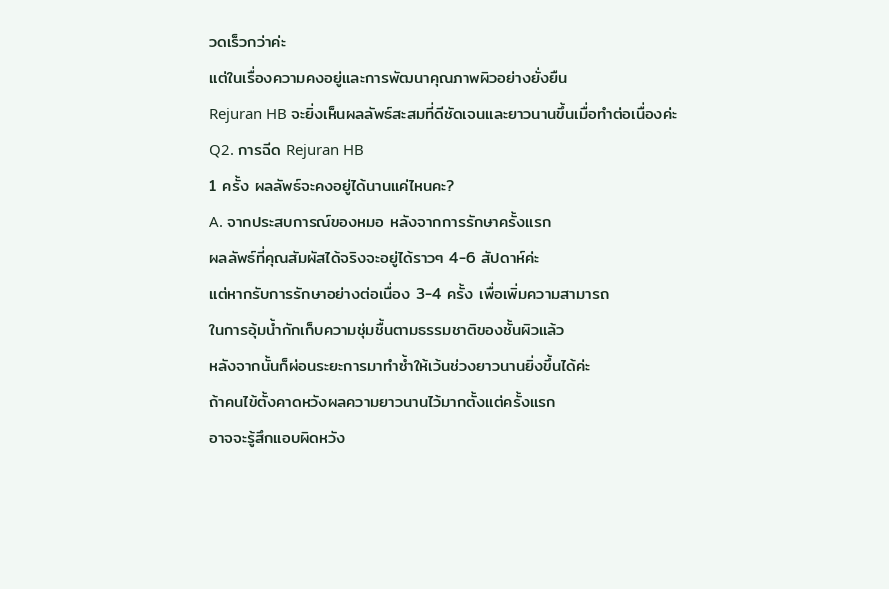วดเร็วกว่าค่ะ
แต่ในเรื่องความคงอยู่และการพัฒนาคุณภาพผิวอย่างยั่งยืน
Rejuran HB จะยิ่งเห็นผลลัพธ์สะสมที่ดีชัดเจนและยาวนานขึ้นเมื่อทำต่อเนื่องค่ะ
Q2. การฉีด Rejuran HB
1 ครั้ง ผลลัพธ์จะคงอยู่ได้นานแค่ไหนคะ?
A. จากประสบการณ์ของหมอ หลังจากการรักษาครั้งแรก
ผลลัพธ์ที่คุณสัมผัสได้จริงจะอยู่ได้ราวๆ 4-6 สัปดาห์ค่ะ
แต่หากรับการรักษาอย่างต่อเนื่อง 3-4 ครั้ง เพื่อเพิ่มความสามารถ
ในการอุ้มน้ำกักเก็บความชุ่มชื้นตามธรรมชาติของชั้นผิวแล้ว
หลังจากนั้นก็ผ่อนระยะการมาทำซ้ำให้เว้นช่วงยาวนานยิ่งขึ้นได้ค่ะ
ถ้าคนไข้ตั้งคาดหวังผลความยาวนานไว้มากตั้งแต่ครั้งแรก
อาจจะรู้สึกแอบผิดหวัง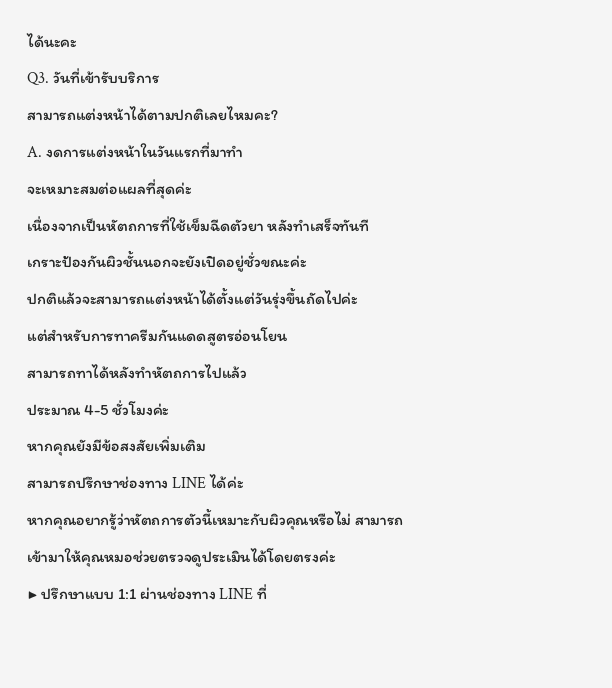ได้นะคะ
Q3. วันที่เข้ารับบริการ
สามารถแต่งหน้าได้ตามปกติเลยไหมคะ?
A. งดการแต่งหน้าในวันแรกที่มาทำ
จะเหมาะสมต่อแผลที่สุดค่ะ
เนื่องจากเป็นหัตถการที่ใช้เข็มฉีดตัวยา หลังทำเสร็จทันที
เกราะป้องกันผิวชั้นนอกจะยังเปิดอยู่ชั่วขณะค่ะ
ปกติแล้วจะสามารถแต่งหน้าได้ตั้งแต่วันรุ่งขึ้นถัดไปค่ะ
แต่สำหรับการทาครีมกันแดดสูตรอ่อนโยน
สามารถทาได้หลังทำหัตถการไปแล้ว
ประมาณ 4-5 ชั่วโมงค่ะ
หากคุณยังมีข้อสงสัยเพิ่มเติม
สามารถปรึกษาช่องทาง LINE ได้ค่ะ
หากคุณอยากรู้ว่าหัตถการตัวนี้เหมาะกับผิวคุณหรือไม่ สามารถเข้ามาให้คุณหมอช่วยตรวจดูประเมินได้โดยตรงค่ะ
▶ ปรึกษาแบบ 1:1 ผ่านช่องทาง LINE ที่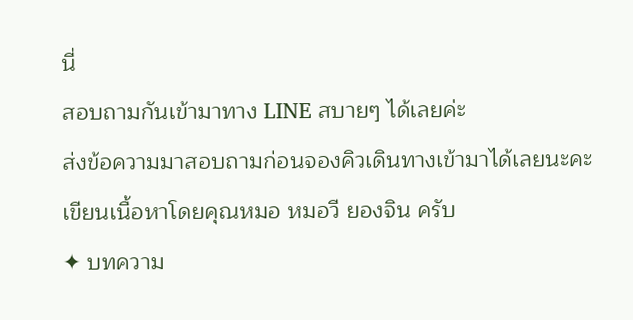นี่
สอบถามกันเข้ามาทาง LINE สบายๆ ได้เลยค่ะ
ส่งข้อความมาสอบถามก่อนจองคิวเดินทางเข้ามาได้เลยนะคะ
เขียนเนื้อหาโดยคุณหมอ หมอวี ยองจิน ครับ
✦ บทความ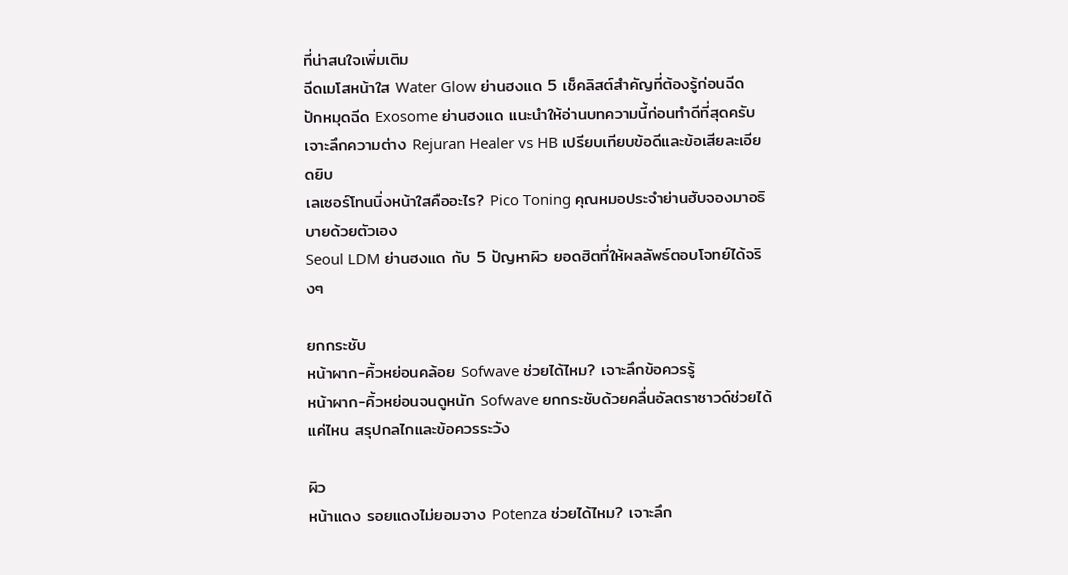ที่น่าสนใจเพิ่มเติม
ฉีดเมโสหน้าใส Water Glow ย่านฮงแด 5 เช็คลิสต์สำคัญที่ต้องรู้ก่อนฉีด
ปักหมุดฉีด Exosome ย่านฮงแด แนะนำให้อ่านบทความนี้ก่อนทำดีที่สุดครับ
เจาะลึกความต่าง Rejuran Healer vs HB เปรียบเทียบข้อดีและข้อเสียละเอียดยิบ
เลเซอร์โทนนิ่งหน้าใสคืออะไร? Pico Toning คุณหมอประจำย่านฮับจองมาอธิบายด้วยตัวเอง
Seoul LDM ย่านฮงแด กับ 5 ปัญหาผิว ยอดฮิตที่ให้ผลลัพธ์ตอบโจทย์ได้จริงๆ

ยกกระชับ
หน้าผาก-คิ้วหย่อนคล้อย Sofwave ช่วยได้ไหม? เจาะลึกข้อควรรู้
หน้าผาก-คิ้วหย่อนจนดูหนัก Sofwave ยกกระชับด้วยคลื่นอัลตราซาวด์ช่วยได้แค่ไหน สรุปกลไกและข้อควรระวัง

ผิว
หน้าแดง รอยแดงไม่ยอมจาง Potenza ช่วยได้ไหม? เจาะลึก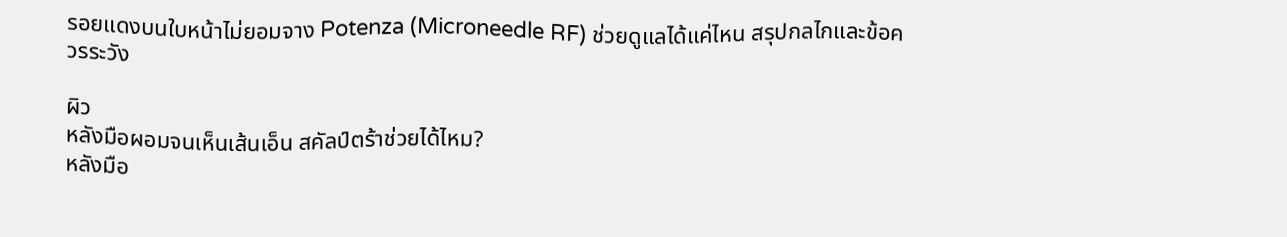รอยแดงบนใบหน้าไม่ยอมจาง Potenza (Microneedle RF) ช่วยดูแลได้แค่ไหน สรุปกลไกและข้อควรระวัง

ผิว
หลังมือผอมจนเห็นเส้นเอ็น สคัลป์ตร้าช่วยได้ไหม?
หลังมือ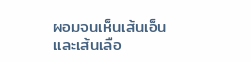ผอมจนเห็นเส้นเอ็นและเส้นเลือ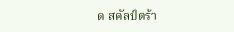ด สคัลป์ตร้า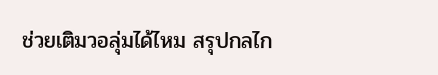ช่วยเติมวอลุ่มได้ไหม สรุปกลไก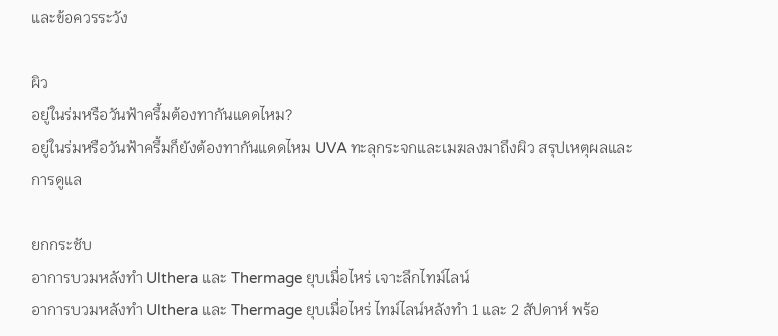และข้อควรระวัง

ผิว
อยู่ในร่มหรือวันฟ้าครึ้มต้องทากันแดดไหม?
อยู่ในร่มหรือวันฟ้าครึ้มก็ยังต้องทากันแดดไหม UVA ทะลุกระจกและเมฆลงมาถึงผิว สรุปเหตุผลและการดูแล

ยกกระชับ
อาการบวมหลังทำ Ulthera และ Thermage ยุบเมื่อไหร่ เจาะลึกไทม์ไลน์
อาการบวมหลังทำ Ulthera และ Thermage ยุบเมื่อไหร่ ไทม์ไลน์หลังทำ 1 และ 2 สัปดาห์ พร้อ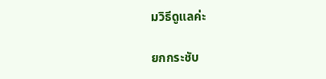มวิธีดูแลค่ะ

ยกกระชับ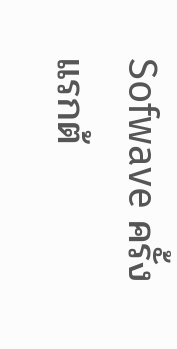Sofwave ครั้งแรกต้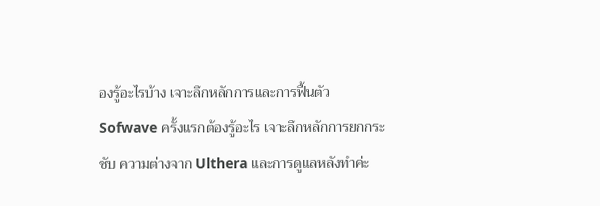องรู้อะไรบ้าง เจาะลึกหลักการและการฟื้นตัว
Sofwave ครั้งแรกต้องรู้อะไร เจาะลึกหลักการยกกระชับ ความต่างจาก Ulthera และการดูแลหลังทำค่ะ